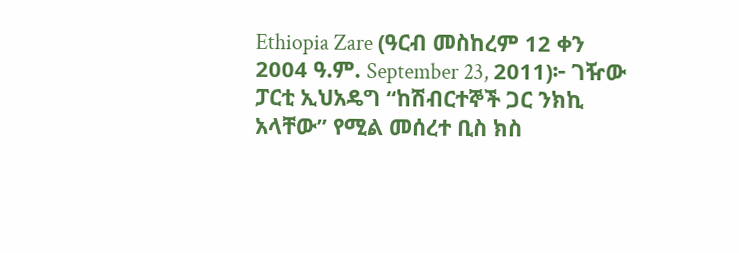Ethiopia Zare (ዓርብ መስከረም 12 ቀን 2004 ዓ.ም. September 23, 2011)፦ ገዥው ፓርቲ ኢህአዴግ “ከሽብርተኞች ጋር ንክኪ አላቸው” የሚል መሰረተ ቢስ ክስ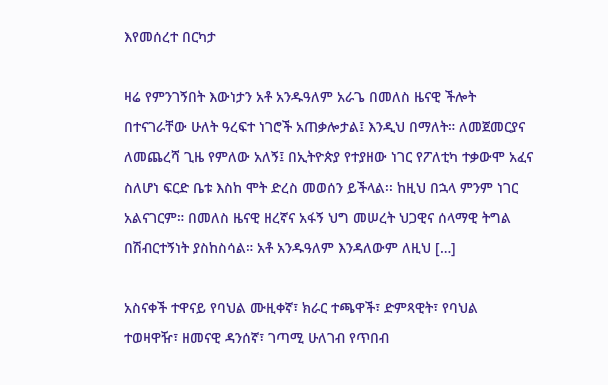እየመሰረተ በርካታ

ዛሬ የምንገኝበት እውነታን አቶ አንዱዓለም አራጌ በመለስ ዜናዊ ችሎት በተናገራቸው ሁለት ዓረፍተ ነገሮች አጠቃሎታል፤ እንዲህ በማለት። ለመጀመርያና ለመጨረሻ ጊዜ የምለው አለኝ፤ በኢትዮጵያ የተያዘው ነገር የፖለቲካ ተቃውሞ አፈና ስለሆነ ፍርድ ቤቱ እስከ ሞት ድረስ መወሰን ይችላል፡፡ ከዚህ በኋላ ምንም ነገር አልናገርም። በመለስ ዜናዊ ዘረኛና አፋኝ ህግ መሠረት ህጋዊና ሰላማዊ ትግል በሽብርተኝነት ያስከስሳል። አቶ አንዱዓለም እንዳለውም ለዚህ […]

አስናቀች ተዋናይ የባህል ሙዚቀኛ፣ ክራር ተጫዋች፣ ድምጻዊት፣ የባህል ተወዛዋዥ፣ ዘመናዊ ዳንሰኛ፣ ገጣሚ ሁለገብ የጥበብ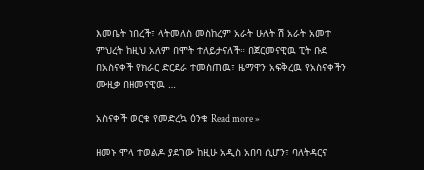እመቤት ነበረች፣ ላትመለስ መስከረም አራት ሁለት ሽ አራት አመተ ምህረት ከዚህ አለም በሞት ተለይታናለች። በጀርመናዊዉ ፒት ቡደ በአስናቀች የክራር ድርደራ ተመስጠዉ፣ ዜማዋን አፍቅረዉ የአስናቀችን ሙዚቃ በዘመናዊዉ …

አስናቀች ወርቁ የመድረኳ ዕንቁ Read more »

ዘመኑ ሞላ ተወልዶ ያደገው ከዚሁ አዲስ አበባ ሲሆን፣ ባለትዳርና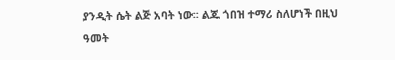ያንዲት ሴት ልጅ አባት ነው፡፡ ልጁ ጎበዝ ተማሪ ስለሆነች በዚህ ዓመት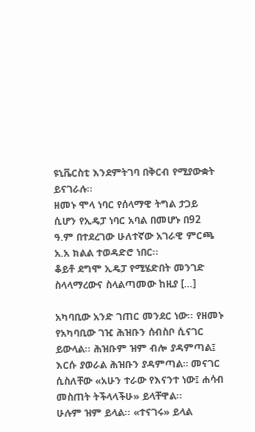ዩኒቬርስቲ እንደምትገባ በቅርብ የሚያውቋት ይናገራሉ፡፡
ዘመኑ ሞላ ነባር የሰላማዊ ትግል ታጋይ ሲሆን የኢዴፓ ነባር አባል በመሆኑ በ92 ዓ.ም በተደረገው ሁለተኛው አገራዊ ምርጫ አ.አ ክልል ተወዳድሮ ነበር፡፡
ቆይቶ ደግሞ ኢዴፓ የሚሄድበት መንገድ ስላላማረውና ስላልጣመው ከዚያ […]

አካባቢው አንድ ገጠር መንደር ነው፡፡ የዘመኑ የአካባቢው ገዢ ሕዝቡን ሰብስቦ ሲናገር ይውላል፡፡ ሕዝቡም ዝም ብሎ ያዳምጣል፤ እርሱ ያወራል ሕዝቡን ያዳምጣል። መናገር ሲስለቸው «አሁን ተራው የእናንተ ነው፤ ሐሳብ መስጠት ትችላላችሁ» ይላቸዋል፡፡
ሁሉም ዝም ይላል፡፡ «ተናገሩ» ይላል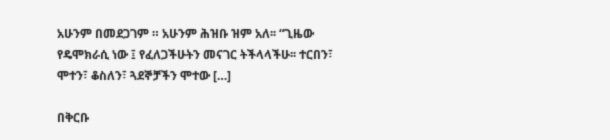አሁንም በመደጋገም ። አሁንም ሕዝቡ ዝም አለ፡፡ “ጊዜው የዴሞክራሲ ነው ፤ የፈለጋችሁትን መናገር ትችላላችሁ፡፡ ተርበን፣ ሞተን፣ ቆስለን፣ ጓደኞቻችን ሞተው […]

በቅርቡ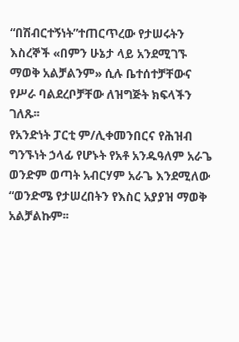“በሽብርተኝነት”ተጠርጥረው የታሠሩትን እስረኞች «በምን ሁኔታ ላይ አንደሚገኙ ማወቅ አልቻልንም» ሲሉ ቤተሰተቻቸውና የሥራ ባልደረቦቻቸው ለዝግጅት ክፍላችን ገለጹ፡፡
የአንድነት ፓርቲ ም/ሊቀመንበርና የሕዝብ ግንኙነት ኃላፊ የሆኑት የአቶ አንዱዓለም አራጌ ወንድም ወጣት አብርሃም አራጌ እንደሚለው “ወንድሜ የታሠረበትን የእስር አያያዝ ማወቅ አልቻልኩም፡፡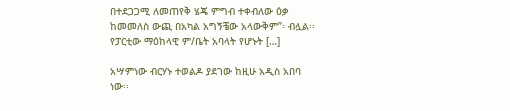በተደጋጋሚ ለመጠየቅ ሄጄ ምግብ ተቀብለው ዕቃ ከመመለስ ውጪ በአካል አግኝቼው አላውቅም”፡ ብሏል፡፡
የፓርቲው ማዕከላዊ ም/ቤት አባላት የሆኑት […]

አሣምነው ብርሃኑ ተወልዶ ያደገው ከዚሁ አዲስ አበባ ነው፡፡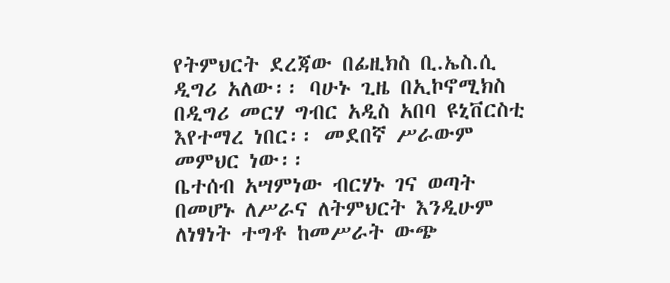የትምህርት ደረጃው በፊዚክስ ቢ.ኤስ.ሲ ዲግሪ አለው፡፡ ባሁኑ ጊዜ በኢኮኖሚክስ በዲግሪ መርሃ ግብር አዲስ አበባ ዩኒቨርስቲ እየተማረ ነበር፡፡ መደበኛ ሥራውም መምህር ነው፡፡
ቤተሰብ አሣምነው ብርሃኑ ገና ወጣት በመሆኑ ለሥራና ለትምህርት እንዲሁም ለነፃነት ተግቶ ከመሥራት ውጭ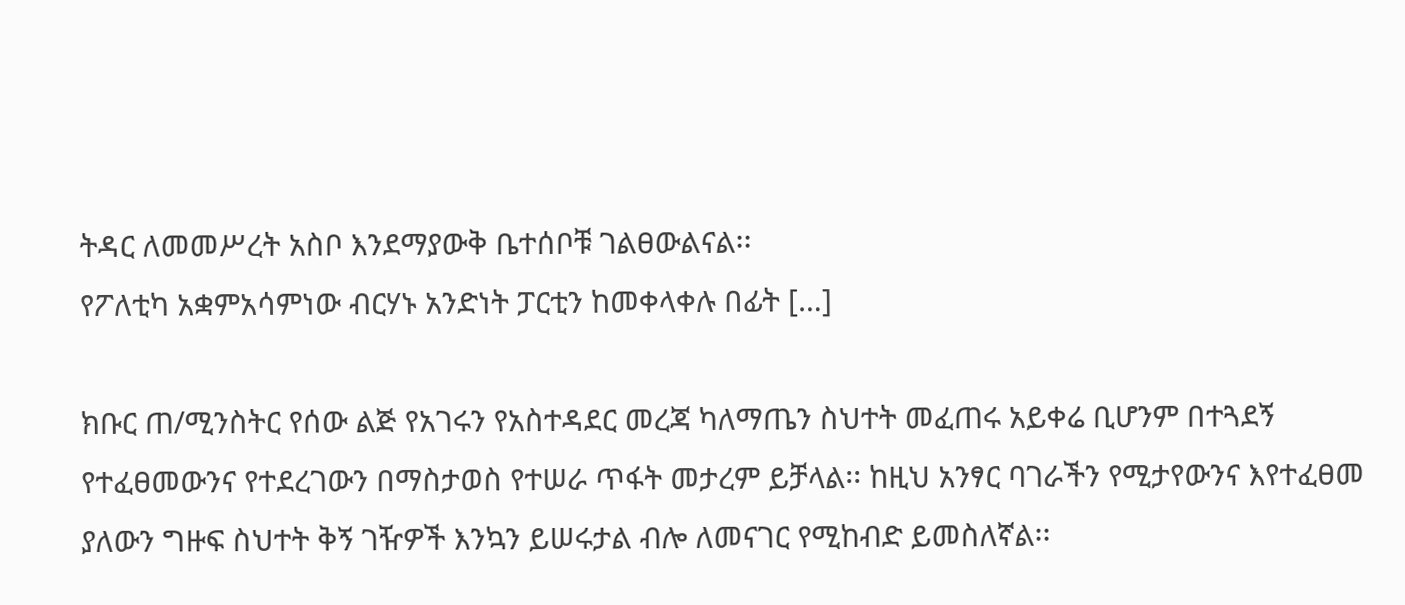ትዳር ለመመሥረት አስቦ እንደማያውቅ ቤተሰቦቹ ገልፀውልናል፡፡
የፖለቲካ አቋምአሳምነው ብርሃኑ አንድነት ፓርቲን ከመቀላቀሉ በፊት […]

ክቡር ጠ/ሚንስትር የሰው ልጅ የአገሩን የአስተዳደር መረጃ ካለማጤን ስህተት መፈጠሩ አይቀሬ ቢሆንም በተጓደኝ የተፈፀመውንና የተደረገውን በማስታወስ የተሠራ ጥፋት መታረም ይቻላል፡፡ ከዚህ አንፃር ባገራችን የሚታየውንና እየተፈፀመ ያለውን ግዙፍ ስህተት ቅኝ ገዥዎች እንኳን ይሠሩታል ብሎ ለመናገር የሚከብድ ይመስለኛል፡፡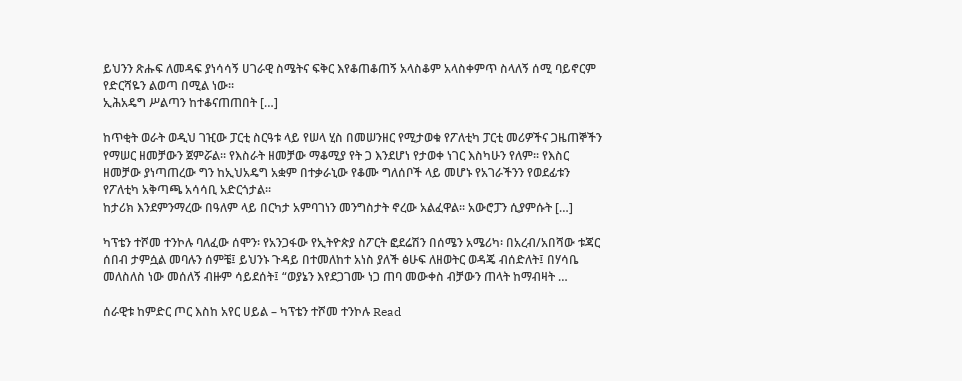ይህንን ጽሑፍ ለመዳፍ ያነሳሳኝ ሀገራዊ ስሜትና ፍቅር እየቆጠቆጠኝ አላስቆም አላስቀምጥ ስላለኝ ሰሚ ባይኖርም የድርሻዬን ልወጣ በሚል ነው፡፡
ኢሕአዴግ ሥልጣን ከተቆናጠጠበት […]

ከጥቂት ወራት ወዲህ ገዢው ፓርቲ ስርዓቱ ላይ የሠላ ሂስ በመሠንዘር የሚታወቁ የፖለቲካ ፓርቲ መሪዎችና ጋዜጠኞችን የማሠር ዘመቻውን ጀምሯል፡፡ የእስራት ዘመቻው ማቆሚያ የት ጋ እንደሆነ የታወቀ ነገር እስካሁን የለም፡፡ የእስር ዘመቻው ያነጣጠረው ግን ከኢህአዴግ አቋም በተቃራኒው የቆሙ ግለሰቦች ላይ መሆኑ የአገራችንን የወደፊቱን የፖለቲካ አቅጣጫ አሳሳቢ አድርጎታል፡፡
ከታሪክ እንደምንማረው በዓለም ላይ በርካታ አምባገነን መንግስታት ኖረው አልፈዋል፡፡ አውሮፓን ሲያምሱት […]

ካፕቴን ተሾመ ተንኮሉ ባለፈው ሰሞን፡ የአንጋፋው የኢትዮጵያ ስፖርት ፎደሬሽን በሰሜን አሜሪካ፡ በአረብ/አበሻው ቱጃር ሰበብ ታምሷል መባሉን ሰምቼ፤ ይህንኑ ጉዳይ በተመለከተ አነስ ያለች ፅሁፍ ለዘወትር ወዳጄ ብሰድለት፤ በሃሳቤ መለስለስ ነው መሰለኝ ብዙም ሳይደሰት፤ “ወያኔን እየደጋገሙ ነጋ ጠባ መውቀስ ብቻውን ጠላት ከማብዛት …

ሰራዊቱ ከምድር ጦር እስከ አየር ሀይል – ካፕቴን ተሾመ ተንኮሉ Read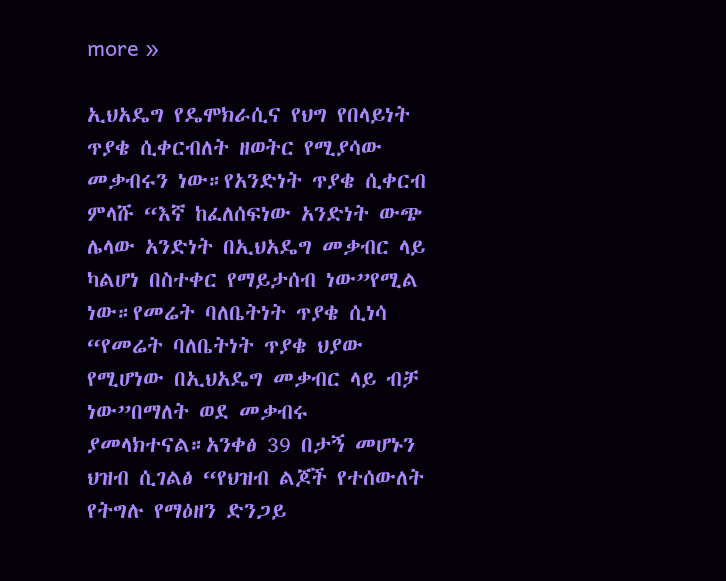more »

ኢህአዴግ የዴሞክራሲና የህግ የበላይነት ጥያቄ ሲቀርብለት ዘወትር የሚያሳው መቃብሩን ነው።የአንድነት ጥያቄ ሲቀርብ ምላሹ “እኛ ከፈለሰፍነው አንድነት ውጭ ሌላው አንድነት በኢህአዴግ መቃብር ላይ ካልሆነ በስተቀር የማይታሰብ ነው”የሚል ነው።የመሬት ባለቤትነት ጥያቄ ሲነሳ “የመሬት ባለቤትነት ጥያቄ ህያው የሚሆነው በኢህአዴግ መቃብር ላይ ብቻ ነው”በማለት ወደ መቃብሩ ያመላክተናል።አንቀፅ 39 በታኝ መሆኑን ህዝብ ሲገልፅ “የህዝብ ልጆች የተሰውለት የትግሉ የማዕዘን ድንጋይ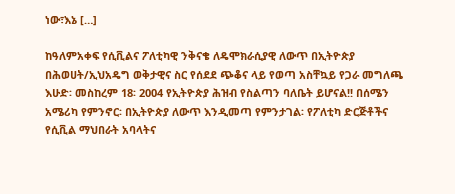ነው፣እኔ […]

ከዓለምአቀፍ የሲቪልና ፖለቲካዊ ንቅናቄ ለዴሞክራሲያዊ ለውጥ በኢትዮጵያ በሕወሀት/ኢህአዴግ ወቅታዊና ስር የሰደደ ጭቆና ላይ የወጣ አስቸኳይ የጋራ መግለጫ እሁድ፡ መስከረም 18፡ 2004 የኢትዮጵያ ሕዝብ የስልጣን ባለቤት ይሆናል!! በሰሜን አሜሪካ የምንኖር፡ በኢትዮጵያ ለውጥ እንዲመጣ የምንታገል፡ የፖለቲካ ድርጅቶችና የሲቪል ማህበራት አባላትና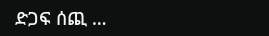ድጋፍ ሰጪ …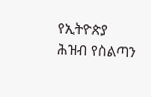የኢትዮጵያ ሕዝብ የስልጣን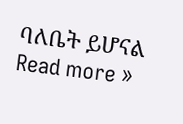ባለቤት ይሆናል Read more »